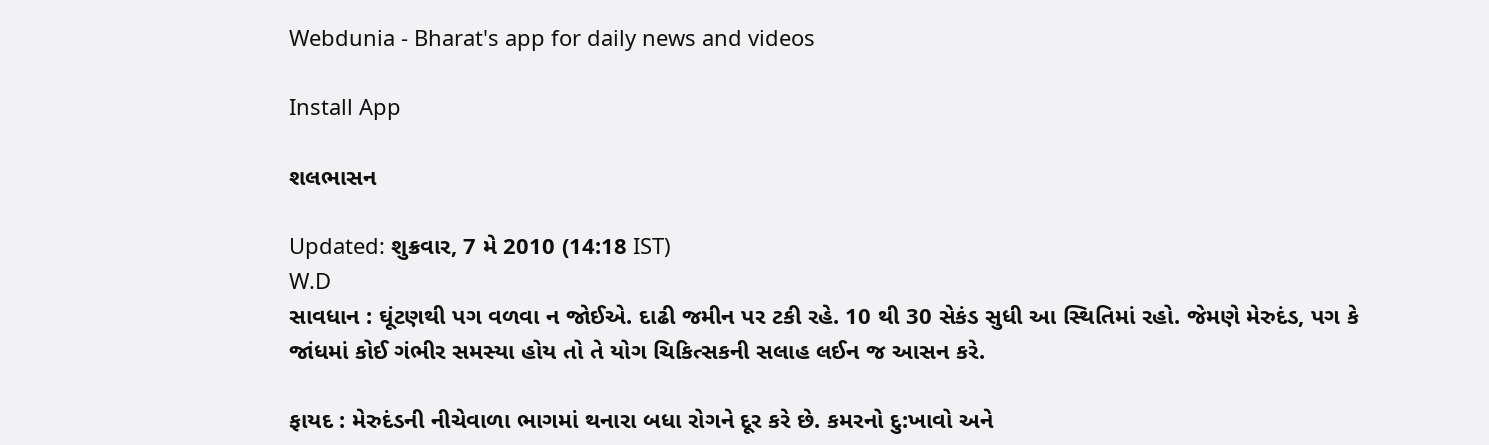Webdunia - Bharat's app for daily news and videos

Install App

શલભાસન

Updated: શુક્રવાર, 7 મે 2010 (14:18 IST)
W.D
સાવધાન : ઘૂંટણથી પગ વળવા ન જોઈએ. દાઢી જમીન પર ટકી રહે. 10 થી 30 સેકંડ સુધી આ સ્થિતિમાં રહો. જેમણે મેરુદંડ, પગ કે જાંધમાં કોઈ ગંભીર સમસ્યા હોય તો તે યોગ ચિકિત્સકની સલાહ લઈન જ આસન કરે.

ફાયદ : મેરુદંડની નીચેવાળા ભાગમાં થનારા બધા રોગને દૂર કરે છે. કમરનો દુ:ખાવો અને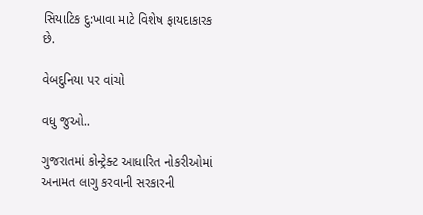સિયાટિક દુ:ખાવા માટે વિશેષ ફાયદાકારક છે.

વેબદુનિયા પર વાંચો

વધુ જુઓ..

ગુજરાતમાં કોન્ટ્રેક્ટ આધારિત નોકરીઓમાં અનામત લાગુ કરવાની સરકારની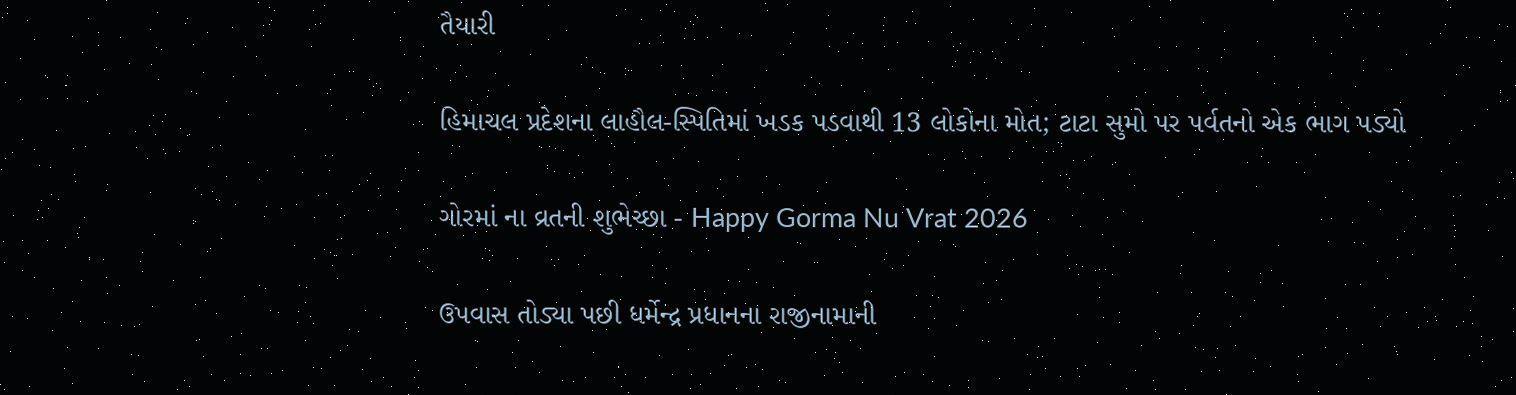તૈયારી

હિમાચલ પ્રદેશના લાહૌલ-સ્પિતિમાં ખડક પડવાથી 13 લોકોના મોત; ટાટા સુમો પર પર્વતનો એક ભાગ પડ્યો

ગોરમાં ના વ્રતની શુભેચ્છા - Happy Gorma Nu Vrat 2026

ઉપવાસ તોડ્યા પછી ધર્મેન્દ્ર પ્રધાનના રાજીનામાની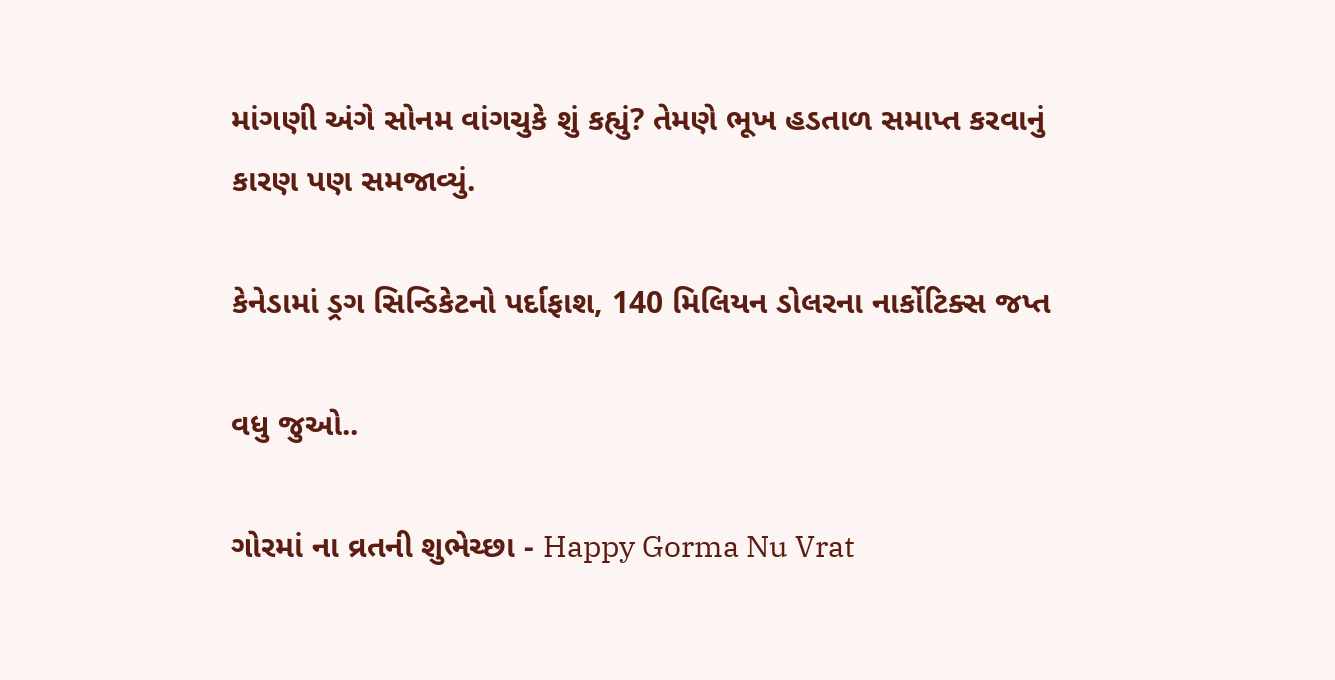માંગણી અંગે સોનમ વાંગચુકે શું કહ્યું? તેમણે ભૂખ હડતાળ સમાપ્ત કરવાનું કારણ પણ સમજાવ્યું.

કેનેડામાં ડ્રગ સિન્ડિકેટનો પર્દાફાશ, 140 મિલિયન ડોલરના નાર્કોટિક્સ જપ્ત

વધુ જુઓ..

ગોરમાં ના વ્રતની શુભેચ્છા - Happy Gorma Nu Vrat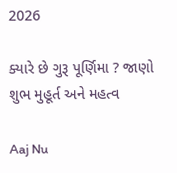2026

ક્યારે છે ગુરૂ પૂર્ણિમા ? જાણો શુભ મુહૂર્ત અને મહત્વ

Aaj Nu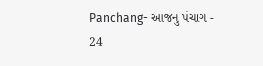Panchang- આજનુ પંચાગ - 24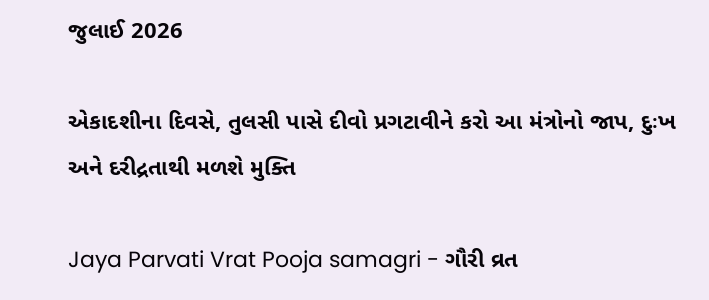જુલાઈ 2026

એકાદશીના દિવસે, તુલસી પાસે દીવો પ્રગટાવીને કરો આ મંત્રોનો જાપ, દુઃખ અને દરીદ્રતાથી મળશે મુક્તિ

Jaya Parvati Vrat Pooja samagri - ગૌરી વ્રત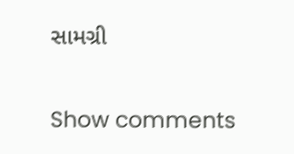સામગ્રી

Show comments